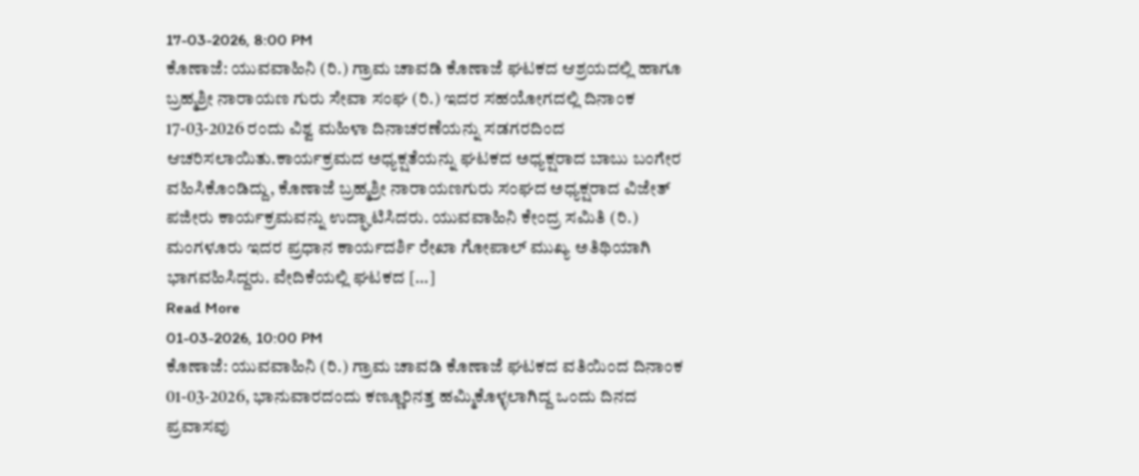17-03-2026, 8:00 PM
ಕೊಣಾಜೆ: ಯುವವಾಹಿನಿ (ರಿ.) ಗ್ರಾಮ ಚಾವಡಿ ಕೊಣಾಜೆ ಘಟಕದ ಆಶ್ರಯದಲ್ಲಿ ಹಾಗೂ ಬ್ರಹ್ಮಶ್ರೀ ನಾರಾಯಣ ಗುರು ಸೇವಾ ಸಂಘ (ರಿ.) ಇದರ ಸಹಯೋಗದಲ್ಲಿ ದಿನಾಂಕ 17-03-2026 ರಂದು ವಿಶ್ವ ಮಹಿಳಾ ದಿನಾಚರಣೆಯನ್ನು ಸಡಗರದಿಂದ ಆಚರಿಸಲಾಯಿತು.ಕಾರ್ಯಕ್ರಮದ ಅಧ್ಯಕ್ಷತೆಯನ್ನು ಘಟಕದ ಅಧ್ಯಕ್ಷರಾದ ಬಾಬು ಬಂಗೇರ ವಹಿಸಿಕೊಂಡಿದ್ದು, ಕೊಣಾಜೆ ಬ್ರಹ್ಮಶ್ರೀ ನಾರಾಯಣಗುರು ಸಂಘದ ಅಧ್ಯಕ್ಷರಾದ ವಿಜೇತ್ ಪಜೀರು ಕಾರ್ಯಕ್ರಮವನ್ನು ಉದ್ಘಾಟಿಸಿದರು. ಯುವವಾಹಿನಿ ಕೇಂದ್ರ ಸಮಿತಿ (ರಿ.) ಮಂಗಳೂರು ಇದರ ಪ್ರಧಾನ ಕಾರ್ಯದರ್ಶಿ ರೇಖಾ ಗೋಪಾಲ್ ಮುಖ್ಯ ಅತಿಥಿಯಾಗಿ ಭಾಗವಹಿಸಿದ್ದರು. ವೇದಿಕೆಯಲ್ಲಿ ಘಟಕದ […]
Read More
01-03-2026, 10:00 PM
ಕೊಣಾಜೆ: ಯುವವಾಹಿನಿ (ರಿ.) ಗ್ರಾಮ ಚಾವಡಿ ಕೊಣಾಜೆ ಘಟಕದ ವತಿಯಿಂದ ದಿನಾಂಕ 01-03-2026, ಭಾನುವಾರದಂದು ಕಣ್ಣೂರಿನತ್ತ ಹಮ್ಮಿಕೊಳ್ಳಲಾಗಿದ್ದ ಒಂದು ದಿನದ ಪ್ರವಾಸವು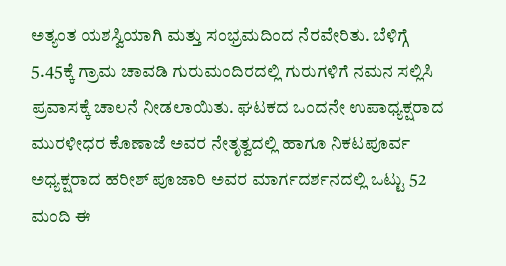ಅತ್ಯಂತ ಯಶಸ್ವಿಯಾಗಿ ಮತ್ತು ಸಂಭ್ರಮದಿಂದ ನೆರವೇರಿತು. ಬೆಳಿಗ್ಗೆ 5.45ಕ್ಕೆ ಗ್ರಾಮ ಚಾವಡಿ ಗುರುಮಂದಿರದಲ್ಲಿ ಗುರುಗಳಿಗೆ ನಮನ ಸಲ್ಲಿಸಿ ಪ್ರವಾಸಕ್ಕೆ ಚಾಲನೆ ನೀಡಲಾಯಿತು. ಘಟಕದ ಒಂದನೇ ಉಪಾಧ್ಯಕ್ಷರಾದ ಮುರಳೀಧರ ಕೊಣಾಜೆ ಅವರ ನೇತೃತ್ವದಲ್ಲಿ ಹಾಗೂ ನಿಕಟಪೂರ್ವ ಅಧ್ಯಕ್ಷರಾದ ಹರೀಶ್ ಪೂಜಾರಿ ಅವರ ಮಾರ್ಗದರ್ಶನದಲ್ಲಿ ಒಟ್ಟು 52 ಮಂದಿ ಈ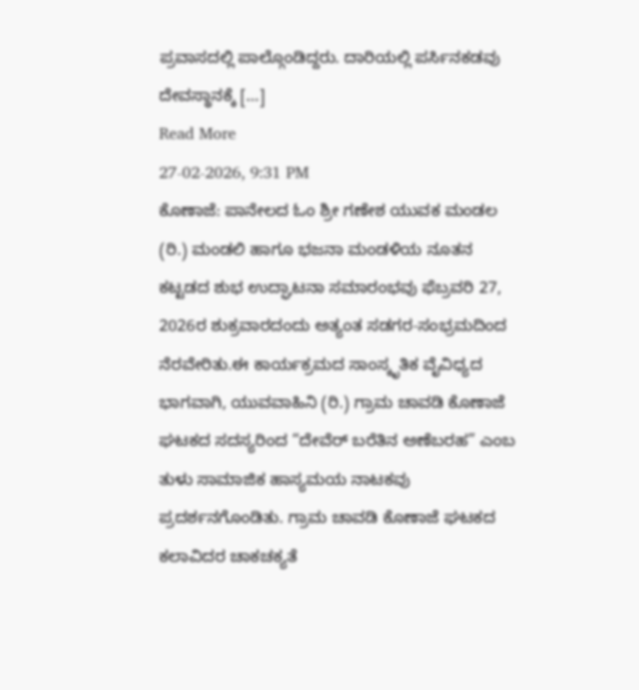ಪ್ರವಾಸದಲ್ಲಿ ಪಾಲ್ಗೊಂಡಿದ್ದರು. ದಾರಿಯಲ್ಲಿ ಪರ್ಸಿನಕಡವು ದೇವಸ್ಥಾನಕ್ಕೆ […]
Read More
27-02-2026, 9:31 PM
ಕೊಣಾಜೆ: ಪಾನೇಲದ ಓಂ ಶ್ರೀ ಗಣೇಶ ಯುವಕ ಮಂಡಲ (ರಿ.) ಮಂಡಲಿ ಹಾಗೂ ಭಜನಾ ಮಂಡಳಿಯ ನೂತನ ಕಟ್ಟಡದ ಶುಭ ಉದ್ಘಾಟನಾ ಸಮಾರಂಭವು ಫೆಬ್ರವರಿ 27, 2026ರ ಶುಕ್ರವಾರದಂದು ಅತ್ಯಂತ ಸಡಗರ-ಸಂಭ್ರಮದಿಂದ ನೆರವೇರಿತು.ಈ ಕಾರ್ಯಕ್ರಮದ ಸಾಂಸ್ಕೃತಿಕ ವೈವಿಧ್ಯದ ಭಾಗವಾಗಿ, ಯುವವಾಹಿನಿ (ರಿ.) ಗ್ರಾಮ ಚಾವಡಿ ಕೊಣಾಜೆ ಘಟಕದ ಸದಸ್ಯರಿಂದ “ದೇವೆರ್ ಬರೆತಿನ ಅಣೆಬರಹ” ಎಂಬ ತುಳು ಸಾಮಾಜಿಕ ಹಾಸ್ಯಮಯ ನಾಟಕವು ಪ್ರದರ್ಶನಗೊಂಡಿತು. ಗ್ರಾಮ ಚಾವಡಿ ಕೊಣಾಜೆ ಘಟಕದ ಕಲಾವಿದರ ಚಾಕಚಕ್ಯತೆ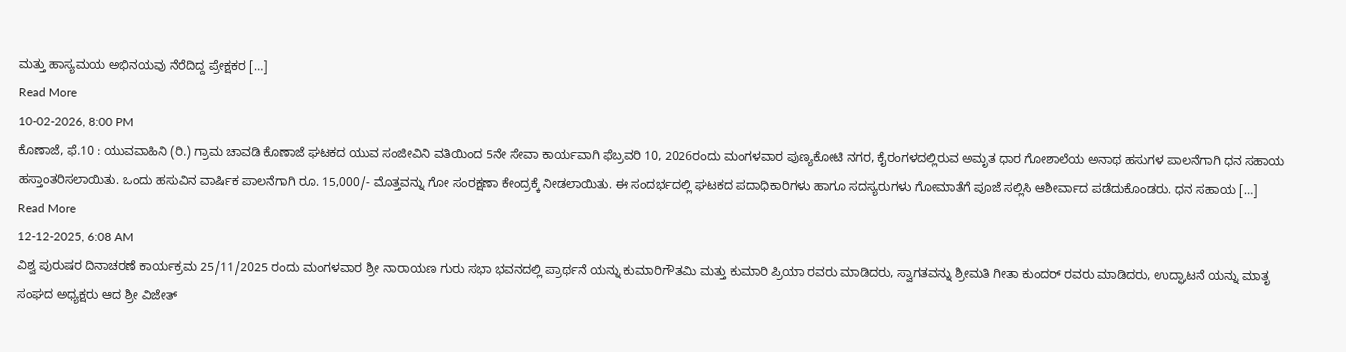ಮತ್ತು ಹಾಸ್ಯಮಯ ಅಭಿನಯವು ನೆರೆದಿದ್ದ ಪ್ರೇಕ್ಷಕರ […]
Read More
10-02-2026, 8:00 PM
ಕೊಣಾಜೆ, ಫೆ.10 : ಯುವವಾಹಿನಿ (ರಿ.) ಗ್ರಾಮ ಚಾವಡಿ ಕೊಣಾಜೆ ಘಟಕದ ಯುವ ಸಂಜೀವಿನಿ ವತಿಯಿಂದ 5ನೇ ಸೇವಾ ಕಾರ್ಯವಾಗಿ ಫೆಬ್ರವರಿ 10, 2026ರಂದು ಮಂಗಳವಾರ ಪುಣ್ಯಕೋಟಿ ನಗರ, ಕೈರಂಗಳದಲ್ಲಿರುವ ಅಮೃತ ಧಾರ ಗೋಶಾಲೆಯ ಅನಾಥ ಹಸುಗಳ ಪಾಲನೆಗಾಗಿ ಧನ ಸಹಾಯ ಹಸ್ತಾಂತರಿಸಲಾಯಿತು. ಒಂದು ಹಸುವಿನ ವಾರ್ಷಿಕ ಪಾಲನೆಗಾಗಿ ರೂ. 15,000/- ಮೊತ್ತವನ್ನು ಗೋ ಸಂರಕ್ಷಣಾ ಕೇಂದ್ರಕ್ಕೆ ನೀಡಲಾಯಿತು. ಈ ಸಂದರ್ಭದಲ್ಲಿ ಘಟಕದ ಪದಾಧಿಕಾರಿಗಳು ಹಾಗೂ ಸದಸ್ಯರುಗಳು ಗೋಮಾತೆಗೆ ಪೂಜೆ ಸಲ್ಲಿಸಿ ಆಶೀರ್ವಾದ ಪಡೆದುಕೊಂಡರು. ಧನ ಸಹಾಯ […]
Read More
12-12-2025, 6:08 AM
ವಿಶ್ವ ಪುರುಷರ ದಿನಾಚರಣೆ ಕಾರ್ಯಕ್ರಮ 25/11/2025 ರಂದು ಮಂಗಳವಾರ ಶ್ರೀ ನಾರಾಯಣ ಗುರು ಸಭಾ ಭವನದಲ್ಲಿ ಪ್ರಾರ್ಥನೆ ಯನ್ನು ಕುಮಾರಿಗೌತಮಿ ಮತ್ತು ಕುಮಾರಿ ಪ್ರಿಯಾ ರವರು ಮಾಡಿದರು, ಸ್ವಾಗತವನ್ನು ಶ್ರೀಮತಿ ಗೀತಾ ಕುಂದರ್ ರವರು ಮಾಡಿದರು, ಉದ್ಘಾಟನೆ ಯನ್ನು ಮಾತೃ ಸಂಘದ ಅಧ್ಯಕ್ಷರು ಆದ ಶ್ರೀ ವಿಜೇತ್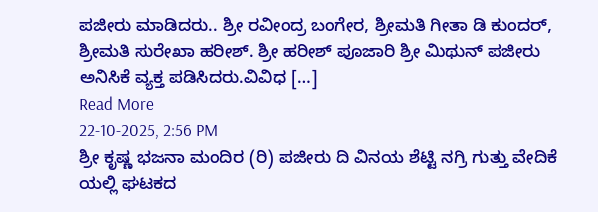ಪಜೀರು ಮಾಡಿದರು.. ಶ್ರೀ ರವೀಂದ್ರ ಬಂಗೇರ, ಶ್ರೀಮತಿ ಗೀತಾ ಡಿ ಕುಂದರ್, ಶ್ರೀಮತಿ ಸುರೇಖಾ ಹರೀಶ್. ಶ್ರೀ ಹರೀಶ್ ಪೂಜಾರಿ ಶ್ರೀ ಮಿಥುನ್ ಪಜೀರು ಅನಿಸಿಕೆ ವ್ಯಕ್ತ ಪಡಿಸಿದರು.ವಿವಿಧ […]
Read More
22-10-2025, 2:56 PM
ಶ್ರೀ ಕೃಷ್ಣ ಭಜನಾ ಮಂದಿರ (ರಿ) ಪಜೀರು ದಿ ವಿನಯ ಶೆಟ್ಟಿ ನಗ್ರಿ ಗುತ್ತು ವೇದಿಕೆ ಯಲ್ಲಿ ಘಟಕದ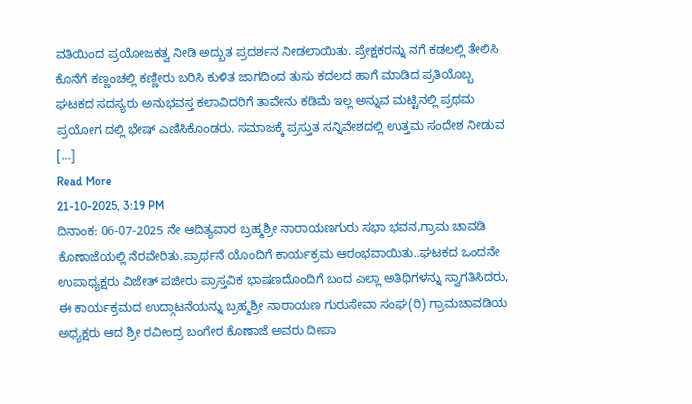ವತಿಯಿಂದ ಪ್ರಯೋಜಕತ್ವ ನೀಡಿ ಅದ್ಬುತ ಪ್ರದರ್ಶನ ನೀಡಲಾಯಿತು. ಪ್ರೇಕ್ಷಕರನ್ನು ನಗೆ ಕಡಲಲ್ಲಿ ತೇಲಿಸಿ ಕೊನೆಗೆ ಕಣ್ಣಂಚಲ್ಲಿ ಕಣ್ಣೀರು ಬರಿಸಿ ಕುಳಿತ ಜಾಗದಿಂದ ತುಸು ಕದಲದ ಹಾಗೆ ಮಾಡಿದ ಪ್ರತಿಯೊಬ್ಬ ಘಟಕದ ಸದಸ್ಯರು ಅನುಭವಸ್ತ ಕಲಾವಿದರಿಗೆ ತಾವೇನು ಕಡಿಮೆ ಇಲ್ಲ ಅನ್ನುವ ಮಟ್ಟಿನಲ್ಲಿ ಪ್ರಥಮ ಪ್ರಯೋಗ ದಲ್ಲಿ ಭೇಷ್ ಎಣಿಸಿಕೊಂಡರು. ಸಮಾಜಕ್ಕೆ ಪ್ರಸ್ತುತ ಸನ್ನಿವೇಶದಲ್ಲಿ ಉತ್ತಮ ಸಂದೇಶ ನೀಡುವ […]
Read More
21-10-2025, 3:19 PM
ದಿನಾಂಕ: 06-07-2025 ನೇ ಆದಿತ್ಯವಾರ ಬ್ರಹ್ಮಶ್ರೀ ನಾರಾಯಣಗುರು ಸಭಾ ಭವನ,ಗ್ರಾಮ ಚಾವಡಿ ಕೊಣಾಜೆಯಲ್ಲಿ ನೆರವೇರಿತು.ಪ್ರಾರ್ಥನೆ ಯೊಂದಿಗೆ ಕಾರ್ಯಕ್ರಮ ಆರಂಭವಾಯಿತು..ಘಟಕದ ಒಂದನೇ ಉಪಾಧ್ಯಕ್ಷರು ವಿಜೇತ್ ಪಜೀರು ಪ್ರಾಸ್ತವಿಕ ಭಾಷಣದೊಂದಿಗೆ ಬಂದ ಎಲ್ಲಾ ಅತಿಥಿಗಳನ್ನು ಸ್ವಾಗತಿಸಿದರು, ಈ ಕಾರ್ಯಕ್ರಮದ ಉದ್ಗಾಟನೆಯನ್ನು ಬ್ರಹ್ಮಶ್ರೀ ನಾರಾಯಣ ಗುರುಸೇವಾ ಸಂಘ(ರಿ) ಗ್ರಾಮಚಾವಡಿಯ ಅಧ್ಯಕ್ಷರು ಆದ ಶ್ರೀ ರವೀಂದ್ರ ಬಂಗೇರ ಕೊಣಾಜೆ ಅವರು ದೀಪಾ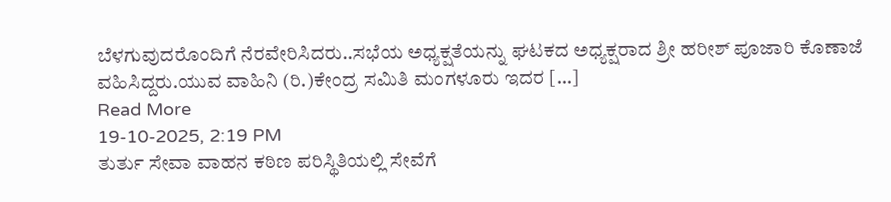ಬೆಳಗುವುದರೊಂದಿಗೆ ನೆರವೇರಿಸಿದರು..ಸಭೆಯ ಅಧ್ಯಕ್ಷತೆಯನ್ನು ಘಟಕದ ಅಧ್ಯಕ್ಷರಾದ ಶ್ರೀ ಹರೀಶ್ ಪೂಜಾರಿ ಕೊಣಾಜೆ ವಹಿಸಿದ್ದರು.ಯುವ ವಾಹಿನಿ (ರಿ.)ಕೇಂದ್ರ ಸಮಿತಿ ಮಂಗಳೂರು ಇದರ […]
Read More
19-10-2025, 2:19 PM
ತುರ್ತು ಸೇವಾ ವಾಹನ ಕಠಿಣ ಪರಿಸ್ಥಿತಿಯಲ್ಲಿ ಸೇವೆಗೆ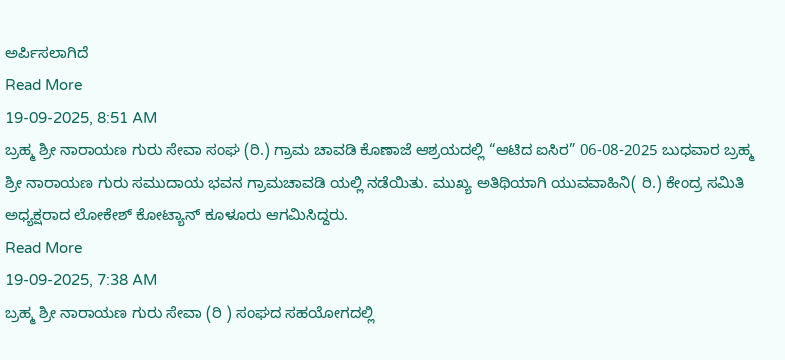ಅರ್ಪಿಸಲಾಗಿದೆ
Read More
19-09-2025, 8:51 AM
ಬ್ರಹ್ಮ ಶ್ರೀ ನಾರಾಯಣ ಗುರು ಸೇವಾ ಸಂಘ (ರಿ.) ಗ್ರಾಮ ಚಾವಡಿ ಕೊಣಾಜೆ ಆಶ್ರಯದಲ್ಲಿ “ಆಟಿದ ಐಸಿರ” 06-08-2025 ಬುಧವಾರ ಬ್ರಹ್ಮ ಶ್ರೀ ನಾರಾಯಣ ಗುರು ಸಮುದಾಯ ಭವನ ಗ್ರಾಮಚಾವಡಿ ಯಲ್ಲಿ ನಡೆಯಿತು. ಮುಖ್ಯ ಅತಿಥಿಯಾಗಿ ಯುವವಾಹಿನಿ( ರಿ.) ಕೇಂದ್ರ ಸಮಿತಿ ಅಧ್ಯಕ್ಷರಾದ ಲೋಕೇಶ್ ಕೋಟ್ಯಾನ್ ಕೂಳೂರು ಆಗಮಿಸಿದ್ದರು.
Read More
19-09-2025, 7:38 AM
ಬ್ರಹ್ಮ ಶ್ರೀ ನಾರಾಯಣ ಗುರು ಸೇವಾ (ರಿ ) ಸಂಘದ ಸಹಯೋಗದಲ್ಲಿ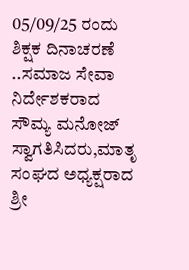05/09/25 ರಂದು ಶಿಕ್ಷಕ ದಿನಾಚರಣೆ ..ಸಮಾಜ ಸೇವಾ ನಿರ್ದೇಶಕರಾದ ಸೌಮ್ಯ ಮನೋಜ್ ಸ್ವಾಗತಿಸಿದರು,ಮಾತೃ ಸಂಘದ ಅಧ್ಯಕ್ಷರಾದ ಶ್ರೀ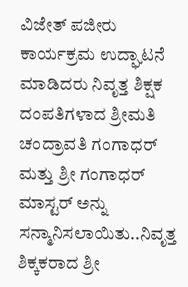ವಿಜೇತ್ ಪಜೀರು ಕಾರ್ಯಕ್ರಮ ಉದ್ಘಾಟನೆ ಮಾಡಿದರು ನಿವೃತ್ತ ಶಿಕ್ಷಕ ದಂಪತಿಗಳಾದ ಶ್ರೀಮತಿ ಚಂದ್ರಾವತಿ ಗಂಗಾಧರ್ ಮತ್ತು ಶ್ರೀ ಗಂಗಾಧರ್ ಮಾಸ್ಟರ್ ಅನ್ನು ಸನ್ಮಾನಿಸಲಾಯಿತು..ನಿವೃತ್ತ ಶಿಕ್ಕಕರಾದ ಶ್ರೀ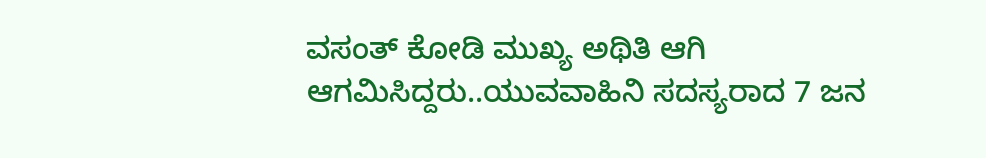ವಸಂತ್ ಕೋಡಿ ಮುಖ್ಯ ಅಥಿತಿ ಆಗಿ ಆಗಮಿಸಿದ್ದರು..ಯುವವಾಹಿನಿ ಸದಸ್ಯರಾದ 7 ಜನ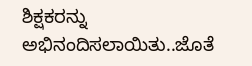ಶಿಕ್ಷಕರನ್ನು ಅಭಿನಂದಿಸಲಾಯಿತು..ಜೊತೆ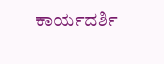ಕಾರ್ಯದರ್ಶಿ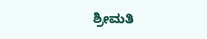ಶ್ರೀಮತಿ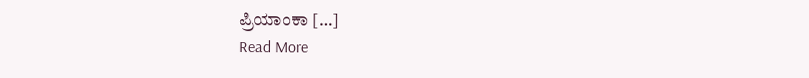ಪ್ರಿಯಾಂಕಾ […]
Read More